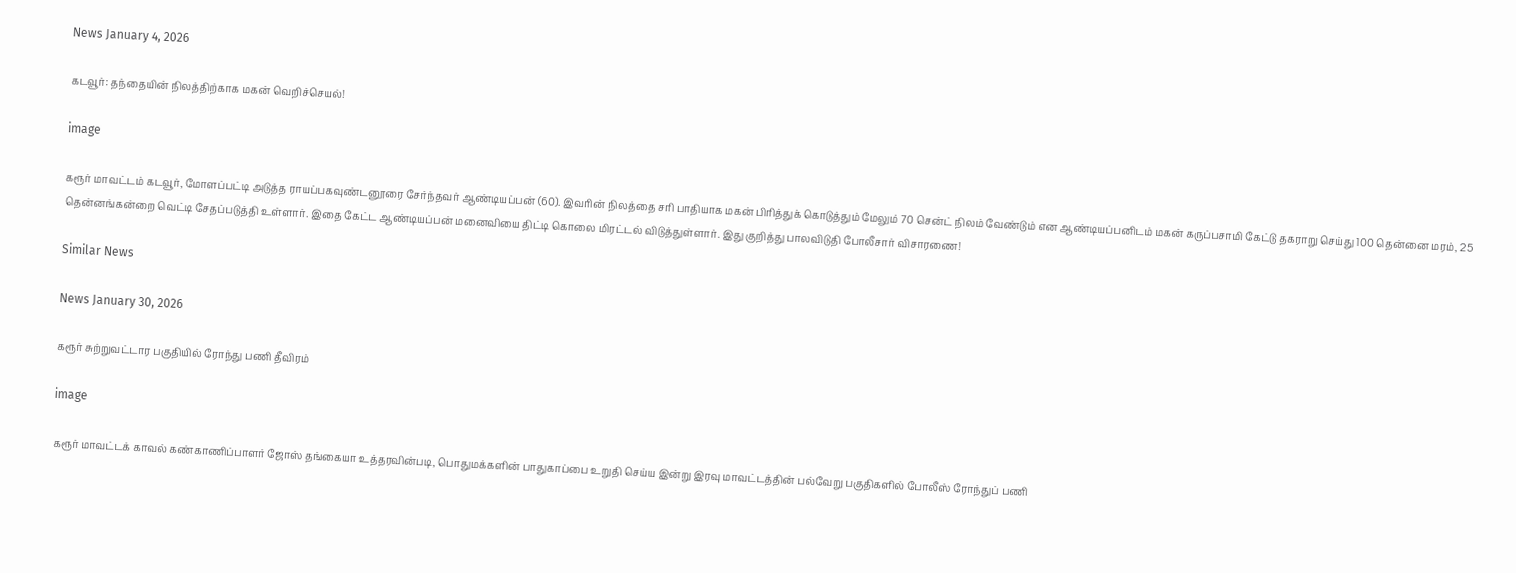News January 4, 2026

கடவூர்: தந்தையின் நிலத்திற்காக மகன் வெறிச்செயல்!

image

கரூர் மாவட்டம் கடவூர், மோளப்பட்டி அடுத்த ராயப்பகவுண்டனூரை சேர்ந்தவர் ஆண்டியப்பன் (60). இவரின் நிலத்தை சரி பாதியாக மகன் பிரித்துக் கொடுத்தும் மேலும் 70 சென்ட் நிலம் வேண்டும் என ஆண்டியப்பனிடம் மகன் கருப்பசாமி கேட்டு தகராறு செய்து 100 தென்னை மரம், 25 தென்னங்கன்றை வெட்டி சேதப்படுத்தி உள்ளார். இதை கேட்ட ஆண்டியப்பன் மனைவியை திட்டி கொலை மிரட்டல் விடுத்துள்ளார். இது குறித்து பாலவிடுதி போலீசார் விசாரணை!

Similar News

News January 30, 2026

கரூர் சுற்றுவட்டார பகுதியில் ரோந்து பணி தீவிரம்

image

கரூர் மாவட்டக் காவல் கண்காணிப்பாளர் ஜோஸ் தங்கையா உத்தரவின்படி, பொதுமக்களின் பாதுகாப்பை உறுதி செய்ய இன்று இரவு மாவட்டத்தின் பல்வேறு பகுதிகளில் போலீஸ் ரோந்துப் பணி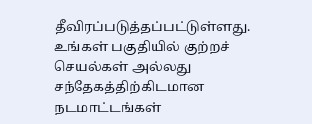தீவிரப்படுத்தப்பட்டுள்ளது. உங்கள் பகுதியில் குற்றச் செயல்கள் அல்லது சந்தேகத்திற்கிடமான நடமாட்டங்கள்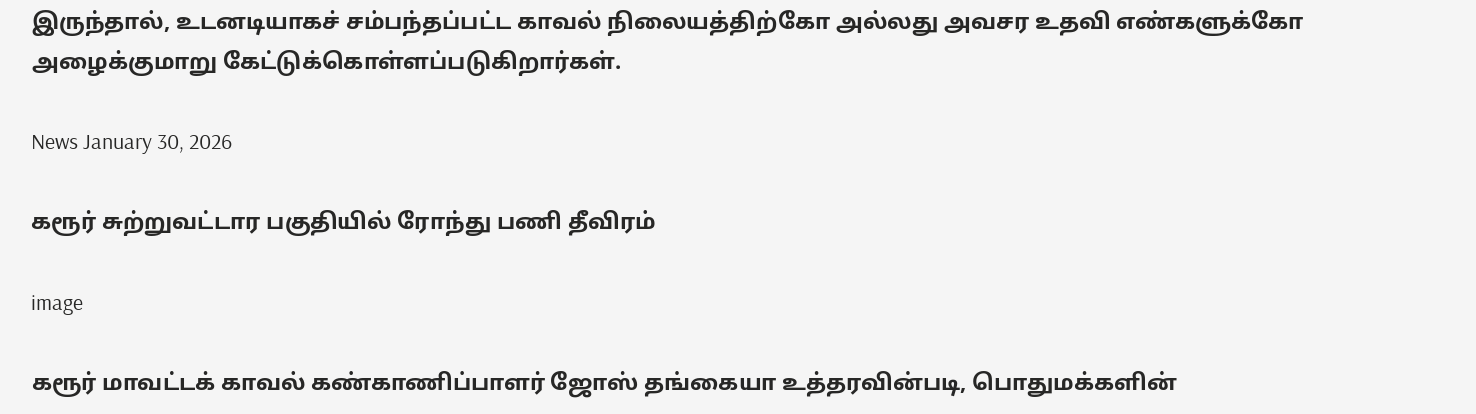இருந்தால், உடனடியாகச் சம்பந்தப்பட்ட காவல் நிலையத்திற்கோ அல்லது அவசர உதவி எண்களுக்கோ அழைக்குமாறு கேட்டுக்கொள்ளப்படுகிறார்கள்.

News January 30, 2026

கரூர் சுற்றுவட்டார பகுதியில் ரோந்து பணி தீவிரம்

image

கரூர் மாவட்டக் காவல் கண்காணிப்பாளர் ஜோஸ் தங்கையா உத்தரவின்படி, பொதுமக்களின்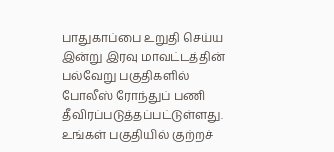பாதுகாப்பை உறுதி செய்ய இன்று இரவு மாவட்டத்தின் பல்வேறு பகுதிகளில் போலீஸ் ரோந்துப் பணி தீவிரப்படுத்தப்பட்டுள்ளது. உங்கள் பகுதியில் குற்றச்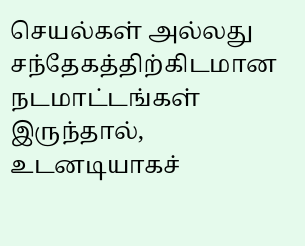செயல்கள் அல்லது சந்தேகத்திற்கிடமான நடமாட்டங்கள் இருந்தால், உடனடியாகச்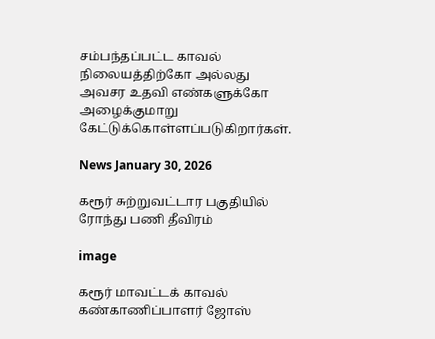சம்பந்தப்பட்ட காவல் நிலையத்திற்கோ அல்லது அவசர உதவி எண்களுக்கோ அழைக்குமாறு கேட்டுக்கொள்ளப்படுகிறார்கள்.

News January 30, 2026

கரூர் சுற்றுவட்டார பகுதியில் ரோந்து பணி தீவிரம்

image

கரூர் மாவட்டக் காவல் கண்காணிப்பாளர் ஜோஸ்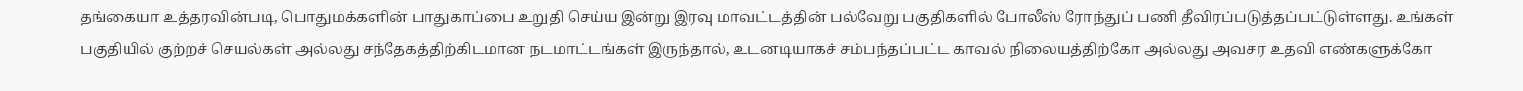தங்கையா உத்தரவின்படி, பொதுமக்களின் பாதுகாப்பை உறுதி செய்ய இன்று இரவு மாவட்டத்தின் பல்வேறு பகுதிகளில் போலீஸ் ரோந்துப் பணி தீவிரப்படுத்தப்பட்டுள்ளது. உங்கள் பகுதியில் குற்றச் செயல்கள் அல்லது சந்தேகத்திற்கிடமான நடமாட்டங்கள் இருந்தால், உடனடியாகச் சம்பந்தப்பட்ட காவல் நிலையத்திற்கோ அல்லது அவசர உதவி எண்களுக்கோ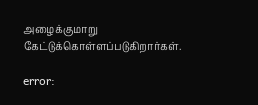அழைக்குமாறு கேட்டுக்கொள்ளப்படுகிறார்கள்.

error: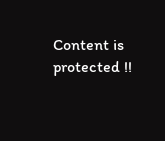Content is protected !!